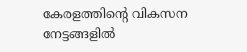കേരളത്തിന്റെ വികസന നേട്ടങ്ങളില്‍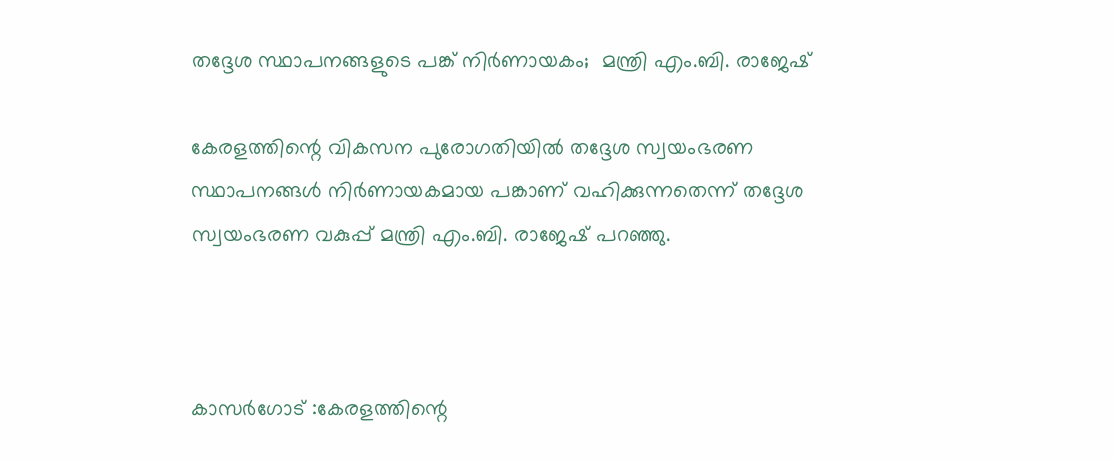തദ്ദേശ സ്ഥാപനങ്ങളുടെ പങ്ക് നിര്‍ണായകം;  മന്ത്രി എം.ബി. രാജേഷ്

കേരളത്തിന്റെ വികസന പുരോഗതിയില്‍ തദ്ദേശ സ്വയംഭരണ സ്ഥാപനങ്ങള്‍ നിര്‍ണായകമായ പങ്കാണ് വഹിക്കുന്നതെന്ന് തദ്ദേശ സ്വയംഭരണ വകുപ്പ് മന്ത്രി എം.ബി. രാജേഷ് പറഞ്ഞു.



കാസർഗോട് :കേരളത്തിന്റെ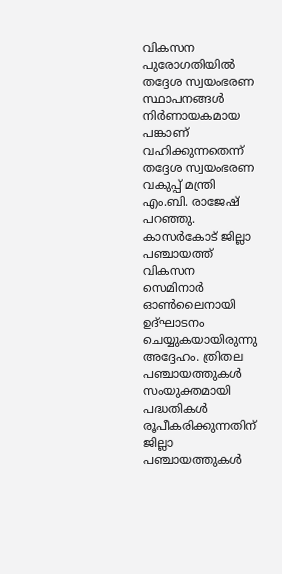വികസന പുരോഗതിയില്‍ തദ്ദേശ സ്വയംഭരണ സ്ഥാപനങ്ങള്‍ നിര്‍ണായകമായ പങ്കാണ് വഹിക്കുന്നതെന്ന് തദ്ദേശ സ്വയംഭരണ വകുപ്പ് മന്ത്രി എം.ബി. രാജേഷ് പറഞ്ഞു. കാസര്‍കോട് ജില്ലാ പഞ്ചായത്ത് വികസന സെമിനാര്‍ ഓണ്‍ലൈനായി ഉദ്ഘാടനം ചെയ്യുകയായിരുന്നു അദ്ദേഹം. ത്രിതല പഞ്ചായത്തുകള്‍ സംയുക്തമായി പദ്ധതികള്‍ രൂപീകരിക്കുന്നതിന് ജില്ലാ പഞ്ചായത്തുകള്‍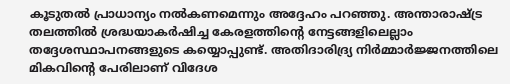കൂടുതല്‍ പ്രാധാന്യം നല്‍കണമെന്നും അദ്ദേഹം പറഞ്ഞു. അന്താരാഷ്ട്ര തലത്തില്‍ ശ്രദ്ധയാകര്‍ഷിച്ച കേരളത്തിന്റെ നേട്ടങ്ങളിലെല്ലാം തദ്ദേശസ്ഥാപനങ്ങളുടെ കയ്യൊപ്പുണ്ട്. അതിദാരിദ്ര്യ നിര്‍മ്മാര്‍ജ്ജനത്തിലെ മികവിന്റെ പേരിലാണ് വിദേശ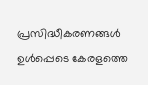പ്രസിദ്ധീകരണങ്ങള്‍ ഉള്‍പ്പെടെ കേരളത്തെ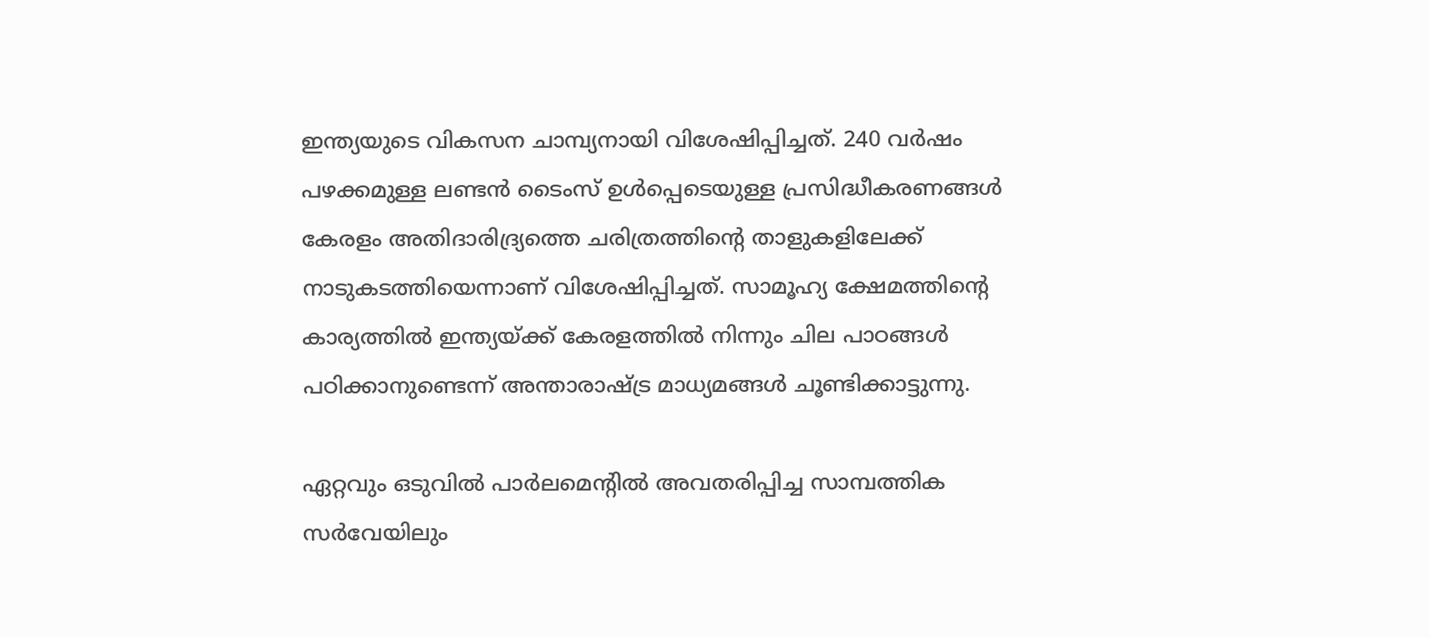ഇന്ത്യയുടെ വികസന ചാമ്പ്യനായി വിശേഷിപ്പിച്ചത്. 240 വര്‍ഷം പഴക്കമുള്ള ലണ്ടന്‍ ടൈംസ് ഉള്‍പ്പെടെയുള്ള പ്രസിദ്ധീകരണങ്ങള്‍ കേരളം അതിദാരിദ്ര്യത്തെ ചരിത്രത്തിന്റെ താളുകളിലേക്ക് നാടുകടത്തിയെന്നാണ് വിശേഷിപ്പിച്ചത്. സാമൂഹ്യ ക്ഷേമത്തിന്റെ കാര്യത്തില്‍ ഇന്ത്യയ്ക്ക് കേരളത്തില്‍ നിന്നും ചില പാഠങ്ങള്‍ പഠിക്കാനുണ്ടെന്ന് അന്താരാഷ്ട്ര മാധ്യമങ്ങള്‍ ചൂണ്ടിക്കാട്ടുന്നു.

ഏറ്റവും ഒടുവില്‍ പാര്‍ലമെന്റില്‍ അവതരിപ്പിച്ച സാമ്പത്തിക സര്‍വേയിലും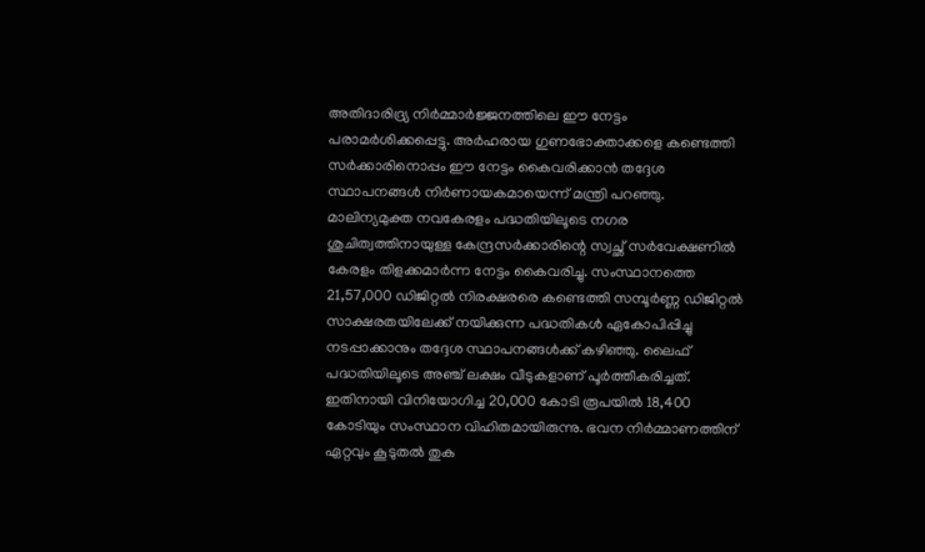അതിദാരിദ്ര്യ നിര്‍മ്മാര്‍ജ്ജനത്തിലെ ഈ നേട്ടം പരാമര്‍ശിക്കപ്പെട്ടു. അര്‍ഹരായ ഗുണഭോക്താക്കളെ കണ്ടെത്തി സര്‍ക്കാരിനൊപ്പം ഈ നേട്ടം കൈവരിക്കാന്‍ തദ്ദേശ സ്ഥാപനങ്ങള്‍ നിര്‍ണായകമായെന്ന് മന്ത്രി പറഞ്ഞു. മാലിന്യമുക്ത നവകേരളം പദ്ധതിയിലൂടെ നഗര ശുചിത്വത്തിനായുള്ള കേന്ദ്രസര്‍ക്കാരിന്റെ സ്വച്ഛ് സര്‍വേക്ഷണില്‍ കേരളം തിളക്കമാര്‍ന്ന നേട്ടം കൈവരിച്ചു. സംസ്ഥാനത്തെ  21,57,000 ഡിജിറ്റല്‍ നിരക്ഷരരെ കണ്ടെത്തി സമ്പൂര്‍ണ്ണ ഡിജിറ്റല്‍ സാക്ഷരതയിലേക്ക് നയിക്കുന്ന പദ്ധതികള്‍ ഏകോപിപ്പിച്ചു നടപ്പാക്കാനും തദ്ദേശ സ്ഥാപനങ്ങള്‍ക്ക് കഴിഞ്ഞു. ലൈഫ് പദ്ധതിയിലൂടെ അഞ്ച് ലക്ഷം വീടുകളാണ് പൂര്‍ത്തീകരിച്ചത്. ഇതിനായി വിനിയോഗിച്ച 20,000 കോടി രൂപയില്‍ 18,400 കോടിയും സംസ്ഥാന വിഹിതമായിരുന്നു. ഭവന നിര്‍മ്മാണത്തിന് ഏറ്റവും കൂടുതല്‍ തുക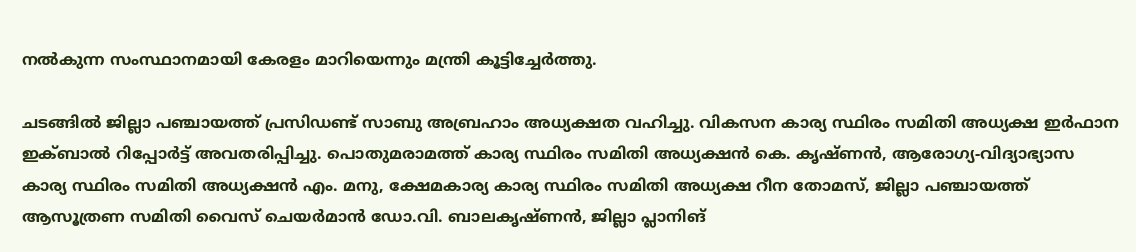നല്‍കുന്ന സംസ്ഥാനമായി കേരളം മാറിയെന്നും മന്ത്രി കൂട്ടിച്ചേര്‍ത്തു.

ചടങ്ങില്‍ ജില്ലാ പഞ്ചായത്ത് പ്രസിഡണ്ട് സാബു അബ്രഹാം അധ്യക്ഷത വഹിച്ചു. വികസന കാര്യ സ്ഥിരം സമിതി അധ്യക്ഷ ഇര്‍ഫാന ഇക്ബാല്‍ റിപ്പോര്‍ട്ട് അവതരിപ്പിച്ചു. പൊതുമരാമത്ത് കാര്യ സ്ഥിരം സമിതി അധ്യക്ഷന്‍ കെ. കൃഷ്ണന്‍, ആരോഗ്യ-വിദ്യാഭ്യാസ കാര്യ സ്ഥിരം സമിതി അധ്യക്ഷന്‍ എം. മനു, ക്ഷേമകാര്യ കാര്യ സ്ഥിരം സമിതി അധ്യക്ഷ റീന തോമസ്, ജില്ലാ പഞ്ചായത്ത് ആസൂത്രണ സമിതി വൈസ് ചെയര്‍മാന്‍ ഡോ.വി. ബാലകൃഷ്ണന്‍, ജില്ലാ പ്ലാനിങ്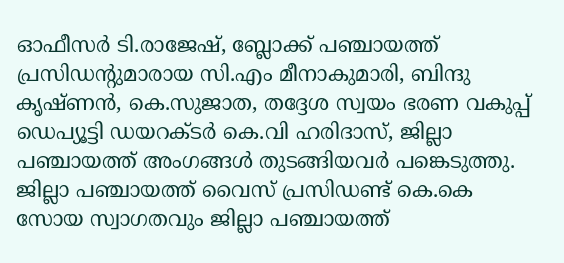ഓഫീസര്‍ ടി.രാജേഷ്, ബ്ലോക്ക് പഞ്ചായത്ത് പ്രസിഡന്റുമാരായ സി.എം മീനാകുമാരി, ബിന്ദു കൃഷ്ണന്‍, കെ.സുജാത, തദ്ദേശ സ്വയം ഭരണ വകുപ്പ് ഡെപ്യൂട്ടി ഡയറക്ടര്‍ കെ.വി ഹരിദാസ്, ജില്ലാ പഞ്ചായത്ത് അംഗങ്ങള്‍ തുടങ്ങിയവര്‍ പങ്കെടുത്തു. ജില്ലാ പഞ്ചായത്ത് വൈസ് പ്രസിഡണ്ട് കെ.കെ സോയ സ്വാഗതവും ജില്ലാ പഞ്ചായത്ത്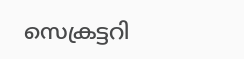സെക്രട്ടറി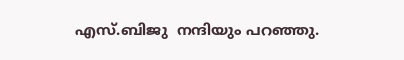എസ്.ബിജു  നന്ദിയും പറഞ്ഞു.